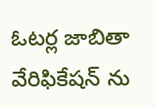ఓటర్ల జాబితా వేరిఫికేషన్ ను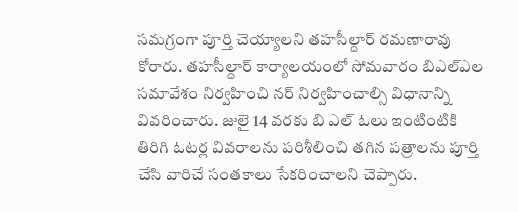సమగ్రంగా పూర్తి చెయ్యాలని తహసీల్దార్ రమణారావు కోరారు. తహసీల్దార్ కార్యాలయంలో సోమవారం బిఎల్ఎల సమావేశం నిర్వహించి నర్ నిర్వహించాల్సి విధానాన్ని వివరించారు. జులై 14 వరకు బి ఎల్ ఓలు ఇంటింటికి తిరిగి ఓటర్ల వివరాలను పరిశీలించి తగిన పత్రాలను పూర్తి చేసి వారిచే సంతకాలు సేకరించాలని చెప్పారు.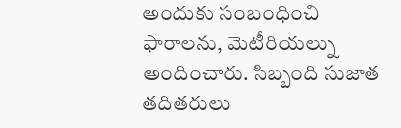అందుకు సంబంధించి ఫారాలను, మెటీరియల్ను అందించారు. సిబ్బంది సుజాత తదితరులు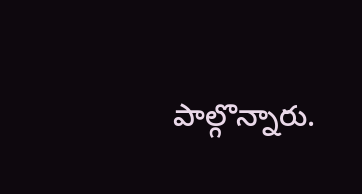పాల్గొన్నారు.